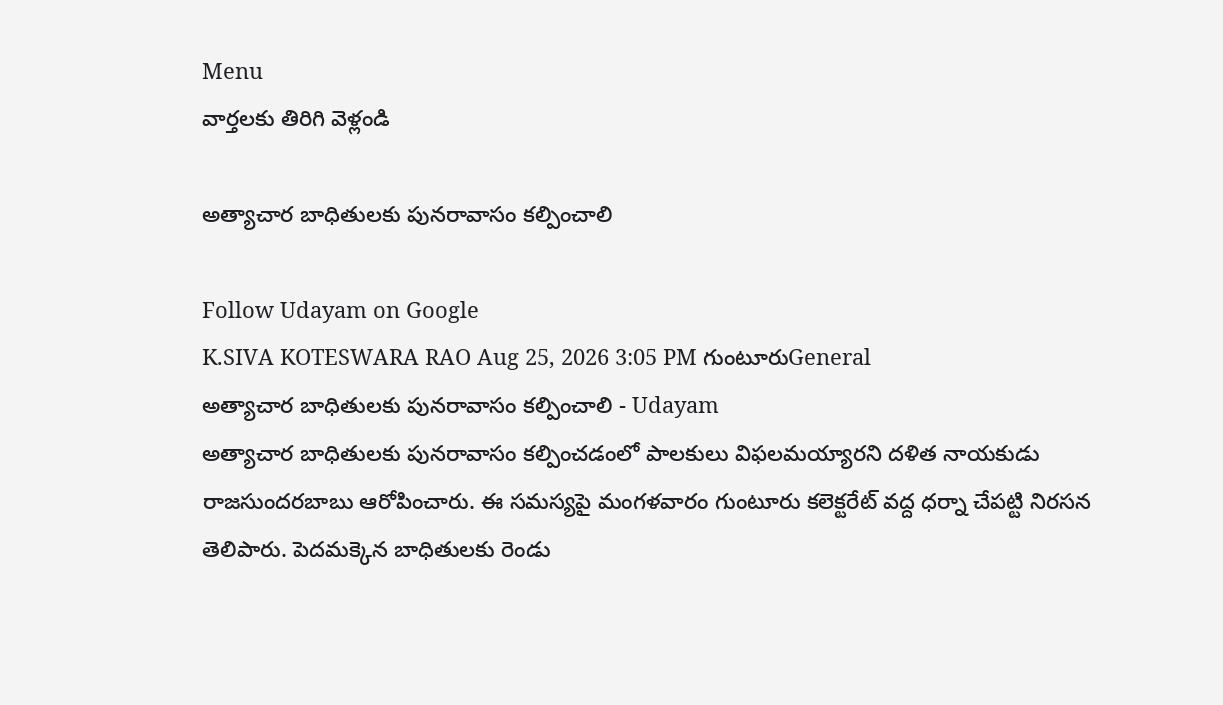Menu
వార్తలకు తిరిగి వెళ్లండి

అత్యాచార బాధితులకు పునరావాసం కల్పించాలి

Follow Udayam on Google
K.SIVA KOTESWARA RAO Aug 25, 2026 3:05 PM గుంటూరుGeneral
అత్యాచార బాధితులకు పునరావాసం కల్పించాలి - Udayam
అత్యాచార బాధితులకు పునరావాసం కల్పించడంలో పాలకులు విఫలమయ్యారని దళిత నాయకుడు రాజసుందరబాబు ఆరోపించారు. ఈ సమస్యపై మంగళవారం గుంటూరు కలెక్టరేట్ వద్ద ధర్నా చేపట్టి నిరసన తెలిపారు. పెదమక్కెన బాధితులకు రెండు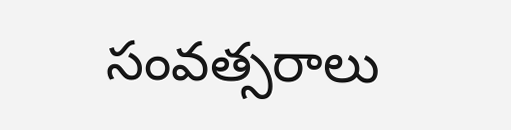సంవత్సరాలు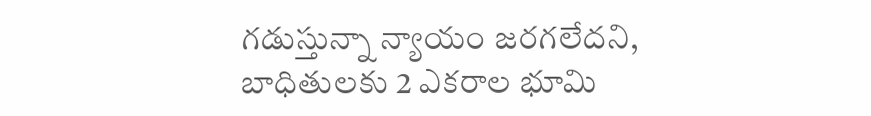గడుస్తున్నా న్యాయం జరగలేదని, బాధితులకు 2 ఎకరాల భూమి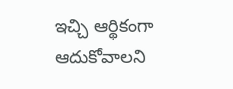ఇచ్చి ఆర్థికంగా ఆదుకోవాలని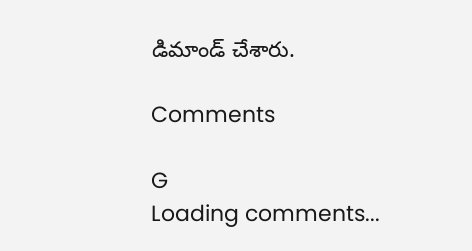డిమాండ్ చేశారు.

Comments

G
Loading comments...